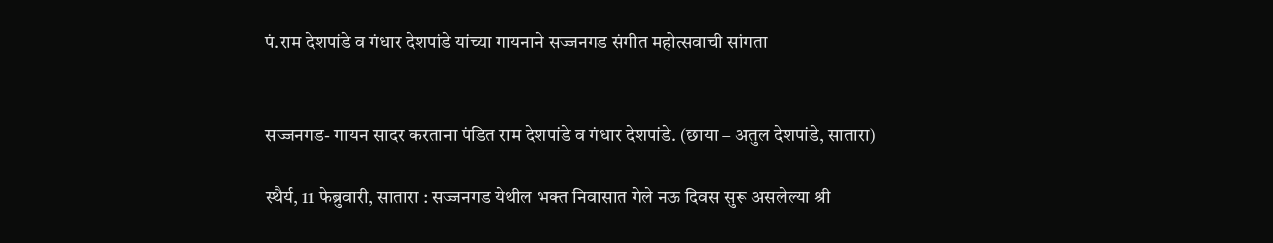पं.राम देशपांडे व गंधार देशपांडे यांच्या गायनाने सज्जनगड संगीत महोत्सवाची सांगता


सज्जनगड- गायन सादर करताना पंडित राम देशपांडे व गंधार देशपांडे. (छाया – अतुल देशपांडे, सातारा)

स्थैर्य, 11 फेब्रुवारी, सातारा : सज्जनगड येथील भक्त निवासात गेले नऊ दिवस सुरू असलेल्या श्री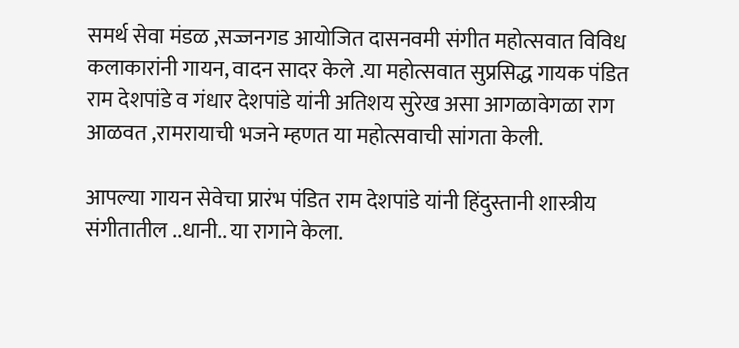समर्थ सेवा मंडळ ,सज्जनगड आयोजित दासनवमी संगीत महोत्सवात विविध कलाकारांनी गायन, वादन सादर केले .या महोत्सवात सुप्रसिद्ध गायक पंडित राम देशपांडे व गंधार देशपांडे यांनी अतिशय सुरेख असा आगळावेगळा राग आळवत ,रामरायाची भजने म्हणत या महोत्सवाची सांगता केली.

आपल्या गायन सेवेचा प्रारंभ पंडित राम देशपांडे यांनी हिंदुस्तानी शास्त्रीय संगीतातील ..धानी.. या रागाने केला.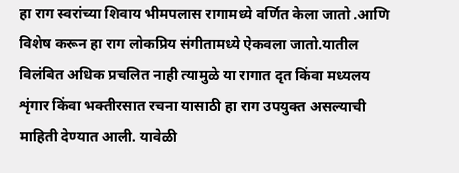हा राग स्वरांच्या शिवाय भीमपलास रागामध्ये वर्णित केला जातो .आणि विशेष करून हा राग लोकप्रिय संगीतामध्ये ऐकवला जातो.यातील विलंबित अधिक प्रचलित नाही त्यामुळे या रागात दृत किंवा मध्यलय शृंगार किंवा भक्तीरसात रचना यासाठी हा राग उपयुक्त असल्याची माहिती देण्यात आली. यावेळी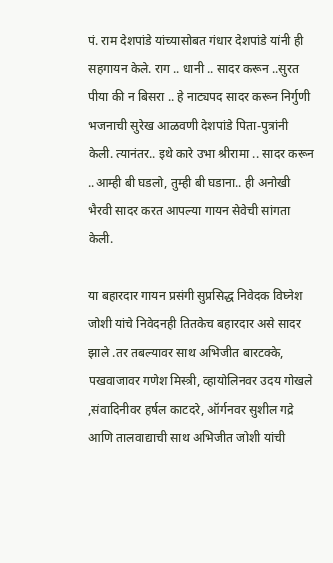पं. राम देशपांडे यांच्यासोबत गंधार देशपांडे यांनी ही सहगायन केले. राग .. धानी .. सादर करून ..सुरत पीया की न बिसरा .. हे नाट्यपद सादर करून निर्गुणी भजनाची सुरेख आळवणी देशपांडे पिता-पुत्रांनी केली. त्यानंतर.. इथे कारे उभा श्रीरामा .. सादर करून ..आम्ही बी घडलो, तुम्ही बी घडाना.. ही अनोखी भैरवी सादर करत आपल्या गायन सेवेची सांगता केली.

या बहारदार गायन प्रसंगी सुप्रसिद्ध निवेदक विघ्नेश जोशी यांचे निवेदनही तितकेच बहारदार असे सादर झाले .तर तबल्यावर साथ अभिजीत बारटक्के, पखवाजावर गणेश मिस्त्री, व्हायोलिनवर उदय गोखले ,संवादिनीवर हर्षल काटदरे, ऑर्गनवर सुशील गद्रे आणि तालवाद्याची साथ अभिजीत जोशी यांची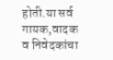होती.या सर्व गायक,वादक व निवेदकांचा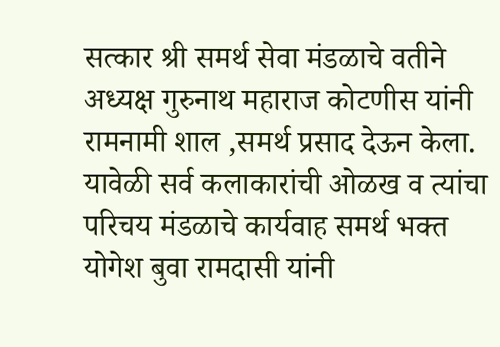सत्कार श्री समर्थ सेवा मंडळाचे वतीने अध्यक्ष गुरुनाथ महाराज कोटणीस यांनी रामनामी शाल ,समर्थ प्रसाद देऊन केला. यावेळी सर्व कलाकारांची ओळख व त्यांचा परिचय मंडळाचे कार्यवाह समर्थ भक्त योगेश बुवा रामदासी यांनी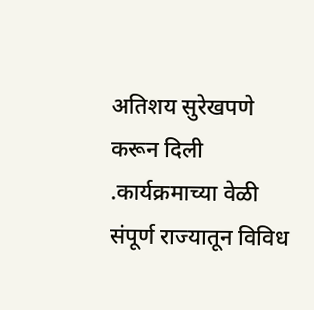अतिशय सुरेखपणे करून दिली .कार्यक्रमाच्या वेळी संपूर्ण राज्यातून विविध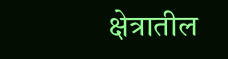क्षेत्रातील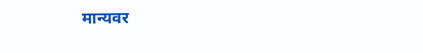मान्यवर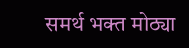समर्थ भक्त मोठ्या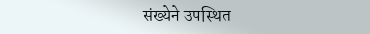संख्येने उपस्थित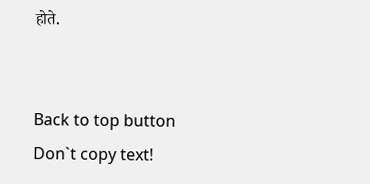होते.


Back to top button
Don`t copy text!